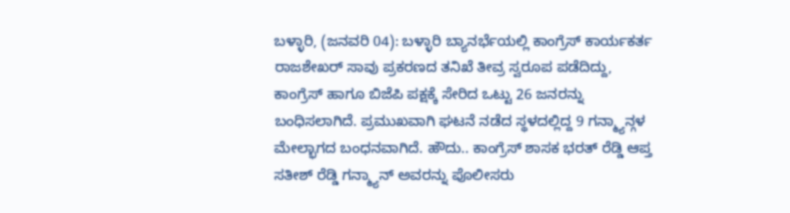ಬಳ್ಳಾರಿ, (ಜನವರಿ 04): ಬಳ್ಳಾರಿ ಬ್ಯಾನರ್ಭೆಯಲ್ಲಿ ಕಾಂಗ್ರೆಸ್ ಕಾರ್ಯಕರ್ತ ರಾಜಶೇಖರ್ ಸಾವು ಪ್ರಕರಣದ ತನಿಖೆ ತೀವ್ರ ಸ್ವರೂಪ ಪಡೆದಿದ್ದು, ಕಾಂಗ್ರೆಸ್ ಹಾಗೂ ಬಿಜೆಪಿ ಪಕ್ಷಕ್ಕೆ ಸೇರಿದ ಒಟ್ಟು 26 ಜನರನ್ನು ಬಂಧಿಸಲಾಗಿದೆ. ಪ್ರಮುಖವಾಗಿ ಘಟನೆ ನಡೆದ ಸ್ಥಳದಲ್ಲಿದ್ದ 9 ಗನ್ಮ್ಯಾನ್ಗಳ ಮೇಲ್ಭಾಗದ ಬಂಧನವಾಗಿದೆ. ಹೌದು.. ಕಾಂಗ್ರೆಸ್ ಶಾಸಕ ಭರತ್ ರೆಡ್ಡಿ ಆಪ್ತ ಸತೀಶ್ ರೆಡ್ಡಿ ಗನ್ಮ್ಯಾನ್ ಅವರನ್ನು ಪೊಲೀಸರು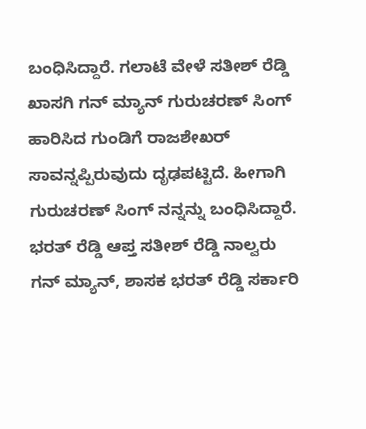ಬಂಧಿಸಿದ್ದಾರೆ. ಗಲಾಟೆ ವೇಳೆ ಸತೀಶ್ ರೆಡ್ಡಿ ಖಾಸಗಿ ಗನ್ ಮ್ಯಾನ್ ಗುರುಚರಣ್ ಸಿಂಗ್ ಹಾರಿಸಿದ ಗುಂಡಿಗೆ ರಾಜಶೇಖರ್ ಸಾವನ್ನಪ್ಪಿರುವುದು ದೃಢಪಟ್ಟಿದೆ. ಹೀಗಾಗಿ ಗುರುಚರಣ್ ಸಿಂಗ್ ನನ್ನನ್ನು ಬಂಧಿಸಿದ್ದಾರೆ.
ಭರತ್ ರೆಡ್ಡಿ ಆಪ್ತ ಸತೀಶ್ ರೆಡ್ಡಿ ನಾಲ್ವರು ಗನ್ ಮ್ಯಾನ್, ಶಾಸಕ ಭರತ್ ರೆಡ್ಡಿ ಸರ್ಕಾರಿ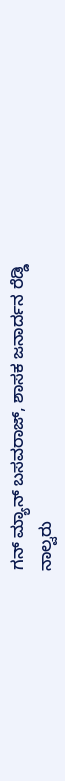ಗನ್ ಮ್ಯಾನ್ ಬಸವರಾಜ್, ಶಾಸಕ ಜನಾರ್ದನ ರೆಡ್ಡಿ ನಾಲ್ವರು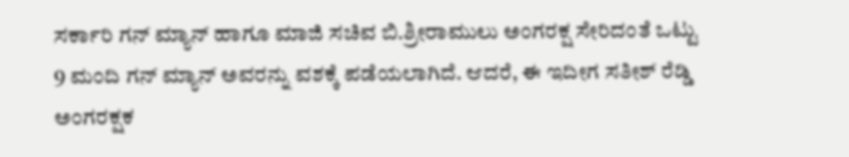ಸರ್ಕಾರಿ ಗನ್ ಮ್ಯಾನ್ ಹಾಗೂ ಮಾಜಿ ಸಚಿವ ಬಿ.ಶ್ರೀರಾಮುಲು ಅಂಗರಕ್ಷ ಸೇರಿದಂತೆ ಒಟ್ಟು 9 ಮಂದಿ ಗನ್ ಮ್ಯಾನ್ ಅವರನ್ನು ವಶಕ್ಕೆ ಪಡೆಯಲಾಗಿದೆ. ಆದರೆ, ಈ ಇದೀಗ ಸತೀಶ್ ರೆಡ್ಡಿ ಅಂಗರಕ್ಷಕ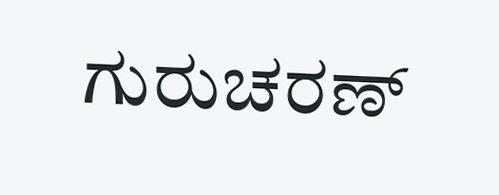ಗುರುಚರಣ್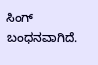ಸಿಂಗ್ ಬಂಧನವಾಗಿದೆ.